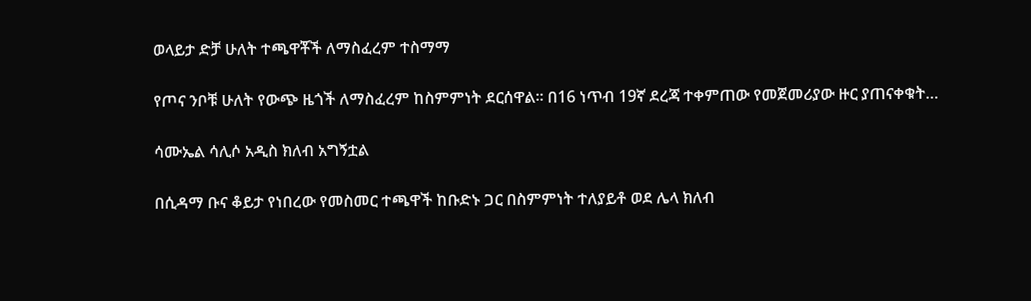ወላይታ ድቻ ሁለት ተጫዋቾች ለማስፈረም ተስማማ

የጦና ንቦቹ ሁለት የውጭ ዜጎች ለማስፈረም ከስምምነት ደርሰዋል። በ16 ነጥብ 19ኛ ደረጃ ተቀምጠው የመጀመሪያው ዙር ያጠናቀቁት…

ሳሙኤል ሳሊሶ አዲስ ክለብ አግኝቷል

በሲዳማ ቡና ቆይታ የነበረው የመስመር ተጫዋች ከቡድኑ ጋር በስምምነት ተለያይቶ ወደ ሌላ ክለብ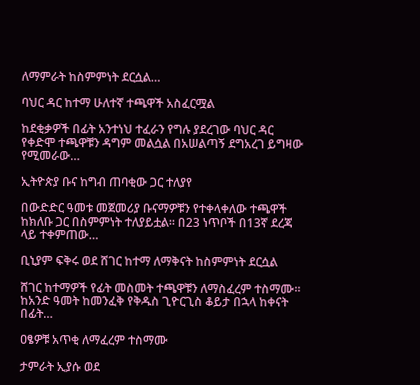ለማምራት ከስምምነት ደርሷል…

ባህር ዳር ከተማ ሁለተኛ ተጫዋች አስፈርሟል

ከደቂቃዎች በፊት አንተነህ ተፈራን የግሉ ያደረገው ባህር ዳር የቀድሞ ተጫዋቹን ዳግም መልሷል በአሠልጣኝ ደግአረገ ይግዛው የሚመራው…

ኢትዮጵያ ቡና ከግብ ጠባቂው ጋር ተለያየ

በውድድር ዓመቱ መጀመሪያ ቡናማዎቹን የተቀላቀለው ተጫዋች ከክለቡ ጋር በስምምነት ተለያይቷል። በ23 ነጥቦች በ13ኛ ደረጃ ላይ ተቀምጠው…

ቢኒያም ፍቅሩ ወደ ሸገር ከተማ ለማቅናት ከስምምነት ደርሷል

ሸገር ከተማዎች የፊት መስመት ተጫዋቹን ለማስፈረም ተስማሙ። ከአንድ ዓመት ከመንፈቅ የቅዱስ ጊዮርጊስ ቆይታ በኋላ ከቀናት በፊት…

ዐፄዎቹ አጥቂ ለማፈረም ተስማሙ

ታምራት ኢያሱ ወደ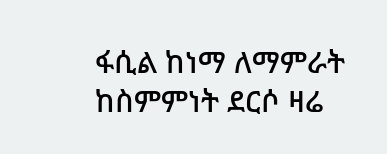ፋሲል ከነማ ለማምራት ከስምምነት ደርሶ ዛሬ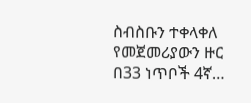ስብስቡን ተቀላቀለ የመጀመሪያውን ዙር በ33 ነጥቦች 4ኛ…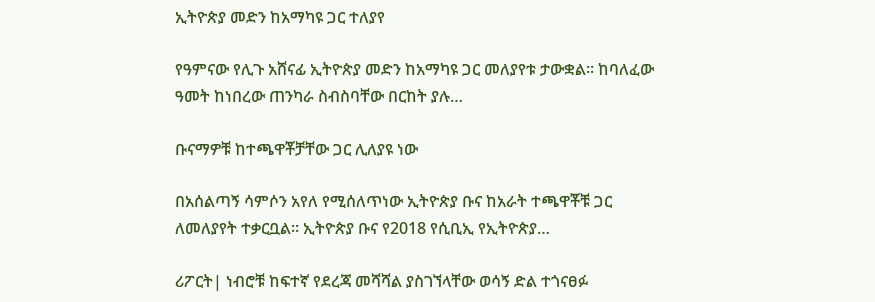ኢትዮጵያ መድን ከአማካዩ ጋር ተለያየ

የዓምናው የሊጉ አሸናፊ ኢትዮጵያ መድን ከአማካዩ ጋር መለያየቱ ታውቋል። ከባለፈው ዓመት ከነበረው ጠንካራ ስብስባቸው በርከት ያሉ…

ቡናማዎቹ ከተጫዋቾቻቸው ጋር ሊለያዩ ነው

በአሰልጣኝ ሳምሶን አየለ የሚሰለጥነው ኢትዮጵያ ቡና ከአራት ተጫዋቾቹ ጋር ለመለያየት ተቃርቧል። ኢትዮጵያ ቡና የ2018 የሲቢኢ የኢትዮጵያ…

ሪፖርት| ነብሮቹ ከፍተኛ የደረጃ መሻሻል ያስገኘላቸው ወሳኝ ድል ተጎናፀፉ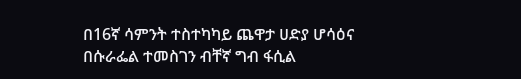በ16ኛ ሳምንት ተስተካካይ ጨዋታ ሀድያ ሆሳዕና በሱራፌል ተመስገን ብቸኛ ግብ ፋሲል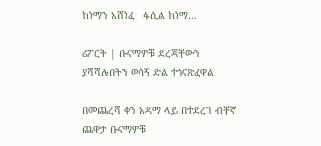ከነማን አሸነፈ   ፋሲል ከነማ…

ሪፖርት | ቡናማዎቹ ደረጃቸውን ያሻሻሉበትን ወሳኝ ድል ተጎናጽፈዋል

በመጨረሻ ቀን አዳማ ላይ በተደረገ ብቸኛ ጨዋታ ቡናማዎቹ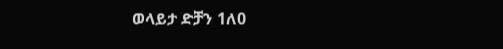ወላይታ ድቻን 1ለ0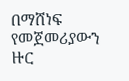በማሸነፍ የመጀመሪያውን ዙር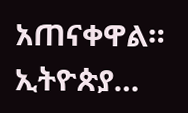አጠናቀዋል። ኢትዮጵያ…